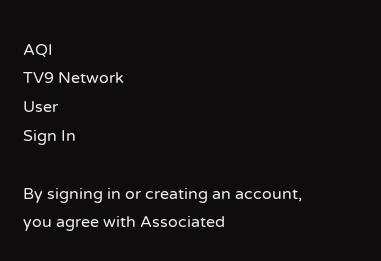AQI
TV9 Network
User
Sign In

By signing in or creating an account, you agree with Associated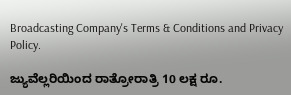Broadcasting Company's Terms & Conditions and Privacy Policy.

ಜ್ಯುವೆಲ್ಲರಿಯಿಂದ ರಾತ್ರೋರಾತ್ರಿ 10 ಲಕ್ಷ ರೂ.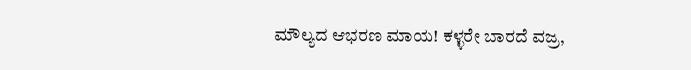ಮೌಲ್ಯದ ಆಭರಣ ಮಾಯ! ಕಳ್ಳರೇ ಬಾರದೆ ವಜ್ರ,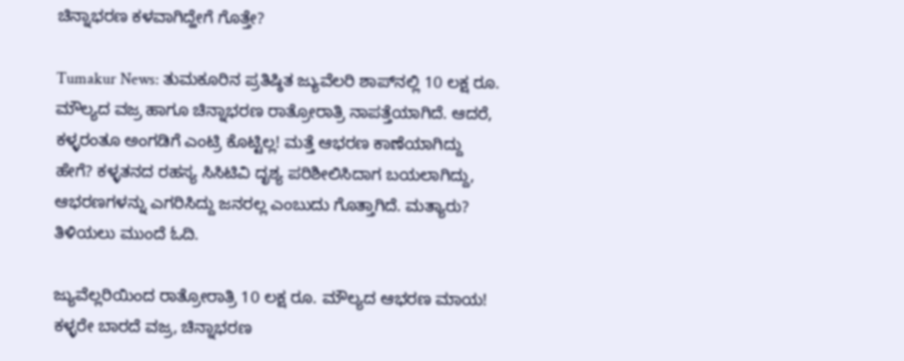ಚಿನ್ನಾಭರಣ ಕಳವಾಗಿದ್ಹೇಗೆ ಗೊತ್ತೇ?

Tumakur News: ತುಮಕೂರಿನ ಪ್ರತಿಷ್ಠಿತ ಜ್ಯುವೆಲರಿ ಶಾಪ್‌ನಲ್ಲಿ 10 ಲಕ್ಷ ರೂ. ಮೌಲ್ಯದ ವಜ್ರ ಹಾಗೂ ಚಿನ್ನಾಭರಣ ರಾತ್ರೋರಾತ್ರಿ ನಾಪತ್ತೆಯಾಗಿದೆ. ಆದರೆ, ಕಳ್ಳರಂತೂ ಅಂಗಡಿಗೆ ಎಂಟ್ರಿ ಕೊಟ್ಟಿಲ್ಲ! ಮತ್ತೆ ಆಭರಣ ಕಾಣೆಯಾಗಿದ್ದು ಹೇಗೆ? ಕಳ್ಳತನದ ರಹಸ್ಯ ಸಿಸಿಟಿವಿ ದೃಶ್ಯ ಪರಿಶೀಲಿಸಿದಾಗ ಬಯಲಾಗಿದ್ದು, ಆಭರಣಗಳನ್ನು ಎಗರಿಸಿದ್ದು ಜನರಲ್ಲ ಎಂಬುದು ಗೊತ್ತಾಗಿದೆ. ಮತ್ಯಾರು? ತಿಳಿಯಲು ಮುಂದೆ ಓದಿ.

ಜ್ಯುವೆಲ್ಲರಿಯಿಂದ ರಾತ್ರೋರಾತ್ರಿ 10 ಲಕ್ಷ ರೂ. ಮೌಲ್ಯದ ಆಭರಣ ಮಾಯ! ಕಳ್ಳರೇ ಬಾರದೆ ವಜ್ರ, ಚಿನ್ನಾಭರಣ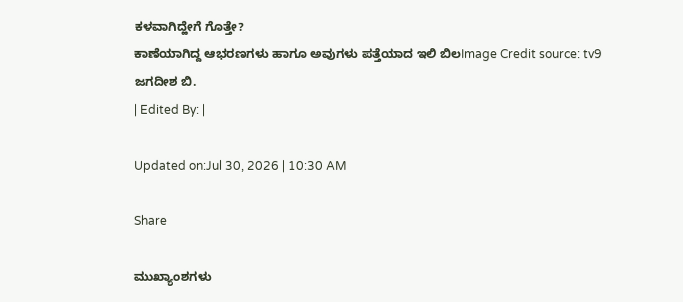ಕಳವಾಗಿದ್ಹೇಗೆ ಗೊತ್ತೇ?
ಕಾಣೆಯಾಗಿದ್ದ ಆಭರಣಗಳು ಹಾಗೂ ಅವುಗಳು ಪತ್ತೆಯಾದ ಇಲಿ ಬಿಲImage Credit source: tv9
ಜಗದೀಶ ಬಿ.
| Edited By: |

Updated on:Jul 30, 2026 | 10:30 AM

Share

ಮುಖ್ಯಾಂಶಗಳು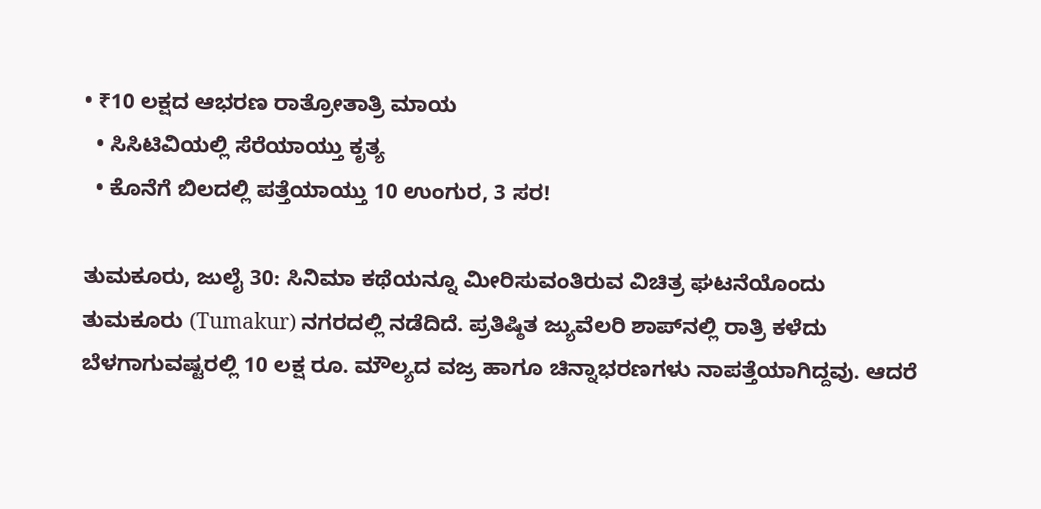• ₹10 ಲಕ್ಷದ ಆಭರಣ ರಾತ್ರೋತಾತ್ರಿ ಮಾಯ
  • ಸಿಸಿಟಿವಿಯಲ್ಲಿ ಸೆರೆಯಾಯ್ತು ಕೃತ್ಯ
  • ಕೊನೆಗೆ ಬಿಲದಲ್ಲಿ ಪತ್ತೆಯಾಯ್ತು 10 ಉಂಗುರ, 3 ಸರ!

ತುಮಕೂರು, ಜುಲೈ 30: ಸಿನಿಮಾ ಕಥೆಯನ್ನೂ ಮೀರಿಸುವಂತಿರುವ ವಿಚಿತ್ರ ಘಟನೆಯೊಂದು ತುಮಕೂರು (Tumakur) ನಗರದಲ್ಲಿ ನಡೆದಿದೆ. ಪ್ರತಿಷ್ಠಿತ ಜ್ಯುವೆಲರಿ ಶಾಪ್‌ನಲ್ಲಿ ರಾತ್ರಿ ಕಳೆದು ಬೆಳಗಾಗುವಷ್ಟರಲ್ಲಿ 10 ಲಕ್ಷ ರೂ. ಮೌಲ್ಯದ ವಜ್ರ ಹಾಗೂ ಚಿನ್ನಾಭರಣಗಳು ನಾಪತ್ತೆಯಾಗಿದ್ದವು. ಆದರೆ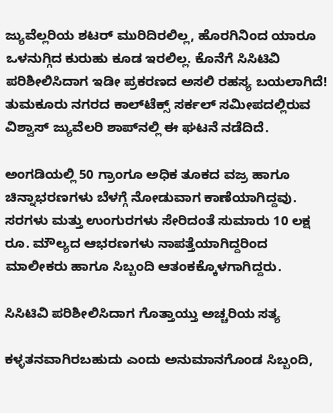ಜ್ಯುವೆಲ್ಲರಿಯ ಶಟರ್ ಮುರಿದಿರಲಿಲ್ಲ, ಹೊರಗಿನಿಂದ ಯಾರೂ ಒಳನುಗ್ಗಿದ ಕುರುಹು ಕೂಡ ಇರಲಿಲ್ಲ. ಕೊನೆಗೆ ಸಿಸಿಟಿವಿ ಪರಿಶೀಲಿಸಿದಾಗ ಇಡೀ ಪ್ರಕರಣದ ಅಸಲಿ ರಹಸ್ಯ ಬಯಲಾಗಿದೆ! ತುಮಕೂರು ನಗರದ ಕಾಲ್‌ಟೆಕ್ಸ್ ಸರ್ಕಲ್‌ ಸಮೀಪದಲ್ಲಿರುವ ವಿಶ್ವಾಸ್ ಜ್ಯುವೆಲರಿ ಶಾಪ್‌ನಲ್ಲಿ ಈ ಘಟನೆ ನಡೆದಿದೆ.

ಅಂಗಡಿಯಲ್ಲಿ 50 ಗ್ರಾಂಗೂ ಅಧಿಕ ತೂಕದ ವಜ್ರ ಹಾಗೂ ಚಿನ್ನಾಭರಣಗಳು ಬೆಳಗ್ಗೆ ನೋಡುವಾಗ ಕಾಣೆಯಾಗಿದ್ದವು. ಸರಗಳು ಮತ್ತು ಉಂಗುರಗಳು ಸೇರಿದಂತೆ ಸುಮಾರು 10 ಲಕ್ಷ ರೂ. ಮೌಲ್ಯದ ಆಭರಣಗಳು ನಾಪತ್ತೆಯಾಗಿದ್ದರಿಂದ ಮಾಲೀಕರು ಹಾಗೂ ಸಿಬ್ಬಂದಿ ಆತಂಕಕ್ಕೊಳಗಾಗಿದ್ದರು.

ಸಿಸಿಟಿವಿ ಪರಿಶೀಲಿಸಿದಾಗ ಗೊತ್ತಾಯ್ತು ಅಚ್ಚರಿಯ ಸತ್ಯ

ಕಳ್ಳತನವಾಗಿರಬಹುದು ಎಂದು ಅನುಮಾನಗೊಂಡ ಸಿಬ್ಬಂದಿ,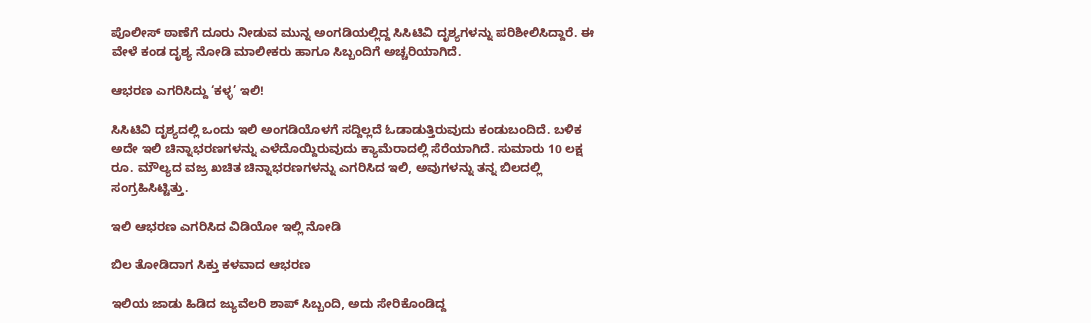ಪೊಲೀಸ್ ಠಾಣೆಗೆ ದೂರು ನೀಡುವ ಮುನ್ನ ಅಂಗಡಿಯಲ್ಲಿದ್ದ ಸಿಸಿಟಿವಿ ದೃಶ್ಯಗಳನ್ನು ಪರಿಶೀಲಿಸಿದ್ದಾರೆ. ಈ ವೇಳೆ ಕಂಡ ದೃಶ್ಯ ನೋಡಿ ಮಾಲೀಕರು ಹಾಗೂ ಸಿಬ್ಬಂದಿಗೆ ಅಚ್ಚರಿಯಾಗಿದೆ.

ಆಭರಣ ಎಗರಿಸಿದ್ದು ‘ಕಳ್ಳ’ ಇಲಿ!

ಸಿಸಿಟಿವಿ ದೃಶ್ಯದಲ್ಲಿ ಒಂದು ಇಲಿ ಅಂಗಡಿಯೊಳಗೆ ಸದ್ದಿಲ್ಲದೆ ಓಡಾಡುತ್ತಿರುವುದು ಕಂಡುಬಂದಿದೆ. ಬಳಿಕ ಅದೇ ಇಲಿ ಚಿನ್ನಾಭರಣಗಳನ್ನು ಎಳೆದೊಯ್ದಿರುವುದು ಕ್ಯಾಮೆರಾದಲ್ಲಿ ಸೆರೆಯಾಗಿದೆ. ಸುಮಾರು 10 ಲಕ್ಷ ರೂ. ಮೌಲ್ಯದ ವಜ್ರ ಖಚಿತ ಚಿನ್ನಾಭರಣಗಳನ್ನು ಎಗರಿಸಿದ ಇಲಿ, ಅವುಗಳನ್ನು ತನ್ನ ಬಿಲದಲ್ಲಿ ಸಂಗ್ರಹಿಸಿಟ್ಟಿತ್ತು.

ಇಲಿ ಆಭರಣ ಎಗರಿಸಿದ ವಿಡಿಯೋ ಇಲ್ಲಿ ನೋಡಿ

ಬಿಲ ತೋಡಿದಾಗ ಸಿಕ್ತು ಕಳವಾದ ಆಭರಣ

ಇಲಿಯ ಜಾಡು ಹಿಡಿದ ಜ್ಯುವೆಲರಿ ಶಾಪ್ ಸಿಬ್ಬಂದಿ, ಅದು ಸೇರಿಕೊಂಡಿದ್ದ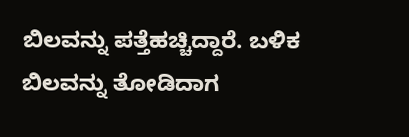ಬಿಲವನ್ನು ಪತ್ತೆಹಚ್ಚಿದ್ದಾರೆ. ಬಳಿಕ ಬಿಲವನ್ನು ತೋಡಿದಾಗ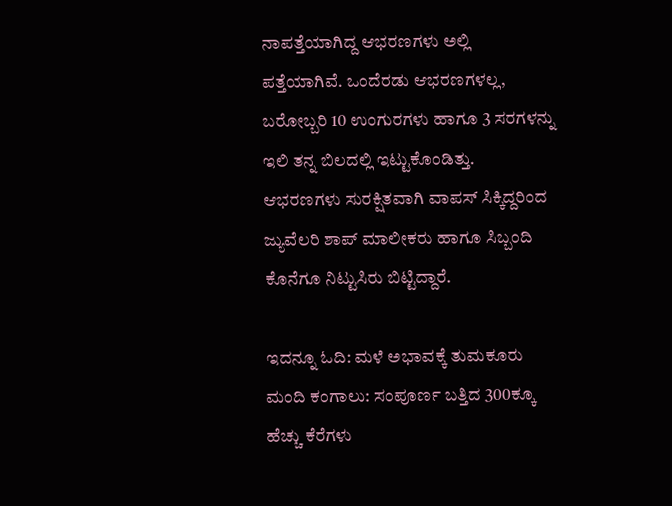ನಾಪತ್ತೆಯಾಗಿದ್ದ ಆಭರಣಗಳು ಅಲ್ಲಿ ಪತ್ತೆಯಾಗಿವೆ. ಒಂದೆರಡು ಆಭರಣಗಳಲ್ಲ, ಬರೋಬ್ಬರಿ 10 ಉಂಗುರಗಳು ಹಾಗೂ 3 ಸರಗಳನ್ನು ಇಲಿ ತನ್ನ ಬಿಲದಲ್ಲಿ ಇಟ್ಟುಕೊಂಡಿತ್ತು. ಆಭರಣಗಳು ಸುರಕ್ಷಿತವಾಗಿ ವಾಪಸ್ ಸಿಕ್ಕಿದ್ದರಿಂದ ಜ್ಯುವೆಲರಿ ಶಾಪ್ ಮಾಲೀಕರು ಹಾಗೂ ಸಿಬ್ಬಂದಿ ಕೊನೆಗೂ ನಿಟ್ಟುಸಿರು ಬಿಟ್ಟಿದ್ದಾರೆ.

ಇದನ್ನೂ ಓದಿ: ಮಳೆ ಅಭಾವಕ್ಕೆ ತುಮಕೂರು ಮಂದಿ ಕಂಗಾಲು: ಸಂಪೂರ್ಣ ಬತ್ತಿದ 300ಕ್ಕೂ ಹೆಚ್ಚು ಕೆರೆಗಳು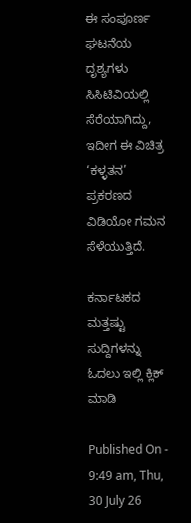ಈ ಸಂಪೂರ್ಣ ಘಟನೆಯ ದೃಶ್ಯಗಳು ಸಿಸಿಟಿವಿಯಲ್ಲಿ ಸೆರೆಯಾಗಿದ್ದು, ಇದೀಗ ಈ ವಿಚಿತ್ರ ‘ಕಳ್ಳತನ’ ಪ್ರಕರಣದ ವಿಡಿಯೋ ಗಮನ ಸೆಳೆಯುತ್ತಿದೆ.

ಕರ್ನಾಟಕದ ಮತ್ತಷ್ಟು ಸುದ್ದಿಗಳನ್ನು ಓದಲು ಇಲ್ಲಿ ಕ್ಲಿಕ್ ಮಾಡಿ

Published On - 9:49 am, Thu, 30 July 26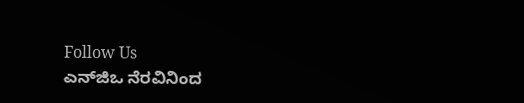Follow Us
ಎನ್‌ಜಿಒ ನೆರವಿನಿಂದ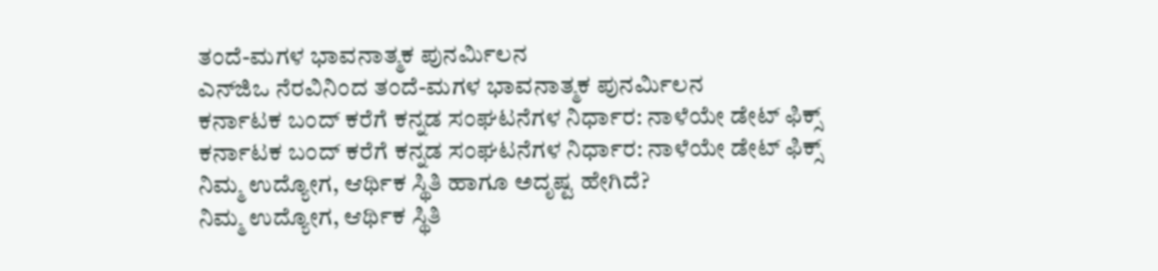ತಂದೆ-ಮಗಳ ಭಾವನಾತ್ಮಕ ಪುನರ್ಮಿಲನ
ಎನ್‌ಜಿಒ ನೆರವಿನಿಂದ ತಂದೆ-ಮಗಳ ಭಾವನಾತ್ಮಕ ಪುನರ್ಮಿಲನ
ಕರ್ನಾಟಕ ಬಂದ್ ಕರೆಗೆ ಕನ್ನಡ ಸಂಘಟನೆಗಳ ನಿರ್ಧಾರ: ನಾಳೆಯೇ ಡೇಟ್ ಫಿಕ್ಸ್
ಕರ್ನಾಟಕ ಬಂದ್ ಕರೆಗೆ ಕನ್ನಡ ಸಂಘಟನೆಗಳ ನಿರ್ಧಾರ: ನಾಳೆಯೇ ಡೇಟ್ ಫಿಕ್ಸ್
ನಿಮ್ಮ ಉದ್ಯೋಗ, ಆರ್ಥಿಕ ಸ್ಥಿತಿ ಹಾಗೂ ಅದೃಷ್ಟ ಹೇಗಿದೆ?
ನಿಮ್ಮ ಉದ್ಯೋಗ, ಆರ್ಥಿಕ ಸ್ಥಿತಿ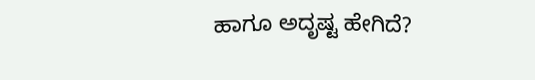ಹಾಗೂ ಅದೃಷ್ಟ ಹೇಗಿದೆ?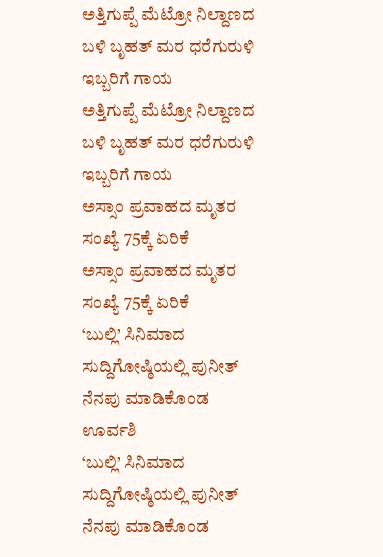ಅತ್ತಿಗುಪ್ಪೆ ಮೆಟ್ರೋ ನಿಲ್ದಾಣದ ಬಳಿ ಬೃಹತ್ ಮರ ಧರೆಗುರುಳಿ ಇಬ್ಬರಿಗೆ ಗಾಯ
ಅತ್ತಿಗುಪ್ಪೆ ಮೆಟ್ರೋ ನಿಲ್ದಾಣದ ಬಳಿ ಬೃಹತ್ ಮರ ಧರೆಗುರುಳಿ ಇಬ್ಬರಿಗೆ ಗಾಯ
ಅಸ್ಸಾಂ ಪ್ರವಾಹದ ಮೃತರ ಸಂಖ್ಯೆ 75ಕ್ಕೆ ಏರಿಕೆ
ಅಸ್ಸಾಂ ಪ್ರವಾಹದ ಮೃತರ ಸಂಖ್ಯೆ 75ಕ್ಕೆ ಏರಿಕೆ
‘ಬುಲ್ಲಿ’ ಸಿನಿಮಾದ ಸುದ್ದಿಗೋಷ್ಠಿಯಲ್ಲಿ ಪುನೀತ್ ನೆನಪು ಮಾಡಿಕೊಂಡ ಊರ್ವಶಿ
‘ಬುಲ್ಲಿ’ ಸಿನಿಮಾದ ಸುದ್ದಿಗೋಷ್ಠಿಯಲ್ಲಿ ಪುನೀತ್ ನೆನಪು ಮಾಡಿಕೊಂಡ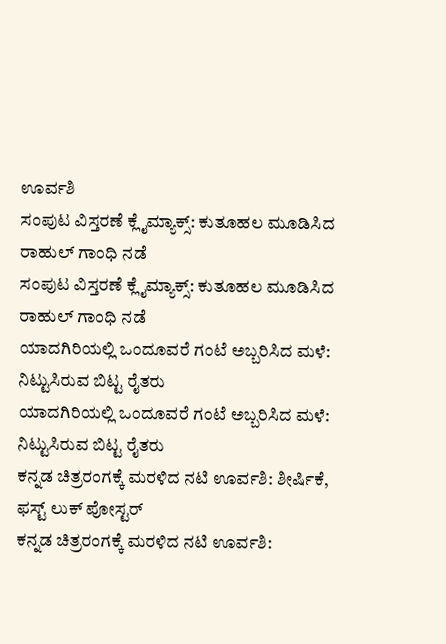ಊರ್ವಶಿ
ಸಂಪುಟ ವಿಸ್ತರಣೆ ಕ್ಲೈಮ್ಯಾಕ್ಸ್: ಕುತೂಹಲ ಮೂಡಿಸಿದ ರಾಹುಲ್ ಗಾಂಧಿ ನಡೆ
ಸಂಪುಟ ವಿಸ್ತರಣೆ ಕ್ಲೈಮ್ಯಾಕ್ಸ್: ಕುತೂಹಲ ಮೂಡಿಸಿದ ರಾಹುಲ್ ಗಾಂಧಿ ನಡೆ
ಯಾದಗಿರಿಯಲ್ಲಿ ಒಂದೂವರೆ ಗಂಟೆ ಅಬ್ಬರಿಸಿದ ಮಳೆ: ನಿಟ್ಟುಸಿರುವ ಬಿಟ್ಟ ರೈತರು
ಯಾದಗಿರಿಯಲ್ಲಿ ಒಂದೂವರೆ ಗಂಟೆ ಅಬ್ಬರಿಸಿದ ಮಳೆ: ನಿಟ್ಟುಸಿರುವ ಬಿಟ್ಟ ರೈತರು
ಕನ್ನಡ ಚಿತ್ರರಂಗಕ್ಕೆ ಮರಳಿದ ನಟಿ ಊರ್ವಶಿ: ಶೀರ್ಷಿಕೆ, ಫಸ್ಟ್ ಲುಕ್ ಪೋಸ್ಟರ್
ಕನ್ನಡ ಚಿತ್ರರಂಗಕ್ಕೆ ಮರಳಿದ ನಟಿ ಊರ್ವಶಿ: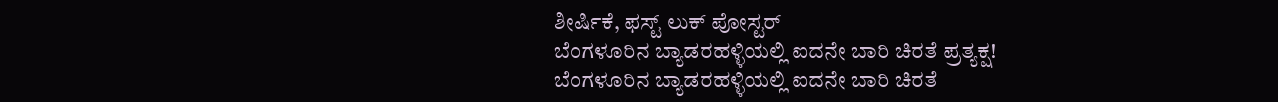ಶೀರ್ಷಿಕೆ, ಫಸ್ಟ್ ಲುಕ್ ಪೋಸ್ಟರ್
ಬೆಂಗಳೂರಿನ ಬ್ಯಾಡರಹಳ್ಳಿಯಲ್ಲಿ ಐದನೇ ಬಾರಿ ಚಿರತೆ ಪ್ರತ್ಯಕ್ಷ!
ಬೆಂಗಳೂರಿನ ಬ್ಯಾಡರಹಳ್ಳಿಯಲ್ಲಿ ಐದನೇ ಬಾರಿ ಚಿರತೆ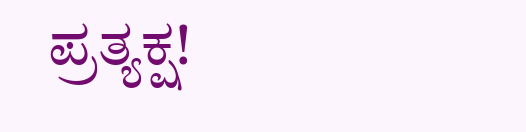ಪ್ರತ್ಯಕ್ಷ!